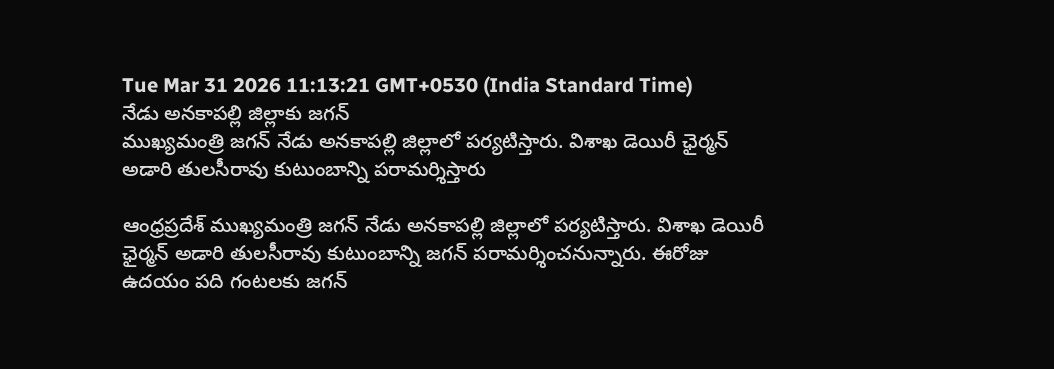Tue Mar 31 2026 11:13:21 GMT+0530 (India Standard Time)
నేడు అనకాపల్లి జిల్లాకు జగన్
ముఖ్యమంత్రి జగన్ నేడు అనకాపల్లి జిల్లాలో పర్యటిస్తారు. విశాఖ డెయిరీ ఛైర్మన్ అడారి తులసీరావు కుటుంబాన్ని పరామర్శిస్తారు

ఆంధ్రప్రదేశ్ ముఖ్యమంత్రి జగన్ నేడు అనకాపల్లి జిల్లాలో పర్యటిస్తారు. విశాఖ డెయిరీ ఛైర్మన్ అడారి తులసీరావు కుటుంబాన్ని జగన్ పరామర్శించనున్నారు. ఈరోజు ఉదయం పది గంటలకు జగన్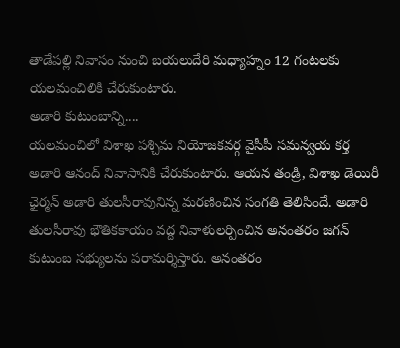తాడేపల్లి నివాసం నుంచి బయలుదేరి మధ్యాహ్నం 12 గంటలకు యలమంచిలికి చేరుకుంటారు.
అడారి కుటుంబాన్ని....
యలమంచిలో విశాఖ పశ్చిమ నియోజకవర్గ వైసీపీ సమన్వయ కర్త అడారి ఆనంద్ నివాసానికి చేరుకుంటారు. ఆయన తండ్రి, విశాఖ డెయిరీ ఛైర్మన్ అడారి తులసీరావునిన్న మరణించిన సంగతి తెలిసిందే. అడారి తులసీరావు భౌతికకాయం వద్ద నివాళులర్పించిన అనంతరం జగన్ కుటుంబ సభ్యులను పరామర్శిస్తారు. అనంతరం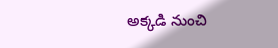అక్కడి నుంచి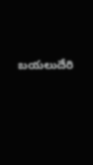బయలుదేరి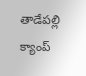తాడేపల్లి క్యాంప్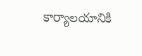కార్యాలయానికి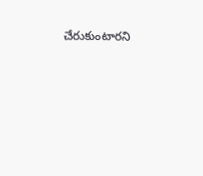చేరుకుంటారని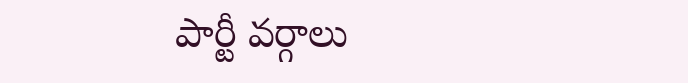పార్టీ వర్గాలు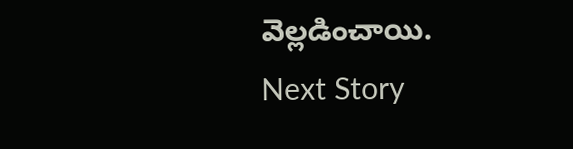వెల్లడించాయి.
Next Story